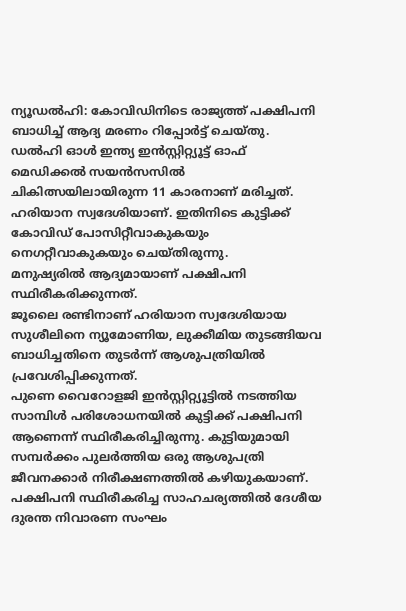ന്യൂഡൽഹി: കോവിഡിനിടെ രാജ്യത്ത് പക്ഷിപനി ബാധിച്ച് ആദ്യ മരണം റിപ്പോർട്ട് ചെയ്തു. ഡൽഹി ഓൾ ഇന്ത്യ ഇൻസ്റ്റിറ്റ്യൂട്ട് ഓഫ് മെഡിക്കൽ സയൻസസിൽ ചികിത്സയിലായിരുന്ന 11 കാരനാണ് മരിച്ചത്. ഹരിയാന സ്വദേശിയാണ്. ഇതിനിടെ കുട്ടിക്ക് കോവിഡ് പോസിറ്റീവാകുകയും നെഗറ്റീവാകുകയും ചെയ്തിരുന്നു.
മനുഷ്യരിൽ ആദ്യമായാണ് പക്ഷിപനി സ്ഥിരീകരിക്കുന്നത്.
ജൂലൈ രണ്ടിനാണ് ഹരിയാന സ്വദേശിയായ സുശീലിനെ ന്യൂമോണിയ, ലുക്കീമിയ തുടങ്ങിയവ ബാധിച്ചതിനെ തുടർന്ന് ആശുപത്രിയിൽ പ്രവേശിപ്പിക്കുന്നത്.
പുണെ വൈറോളജി ഇൻസ്റ്റിറ്റ്യൂട്ടിൽ നടത്തിയ സാമ്പിൾ പരിശോധനയിൽ കുട്ടിക്ക് പക്ഷിപനി ആണെന്ന് സ്ഥിരീകരിച്ചിരുന്നു. കുട്ടിയുമായി സമ്പർക്കം പുലർത്തിയ ഒരു ആശുപത്രി ജീവനക്കാർ നിരീക്ഷണത്തിൽ കഴിയുകയാണ്.
പക്ഷിപനി സ്ഥിരീകരിച്ച സാഹചര്യത്തിൽ ദേശീയ ദുരന്ത നിവാരണ സംഘം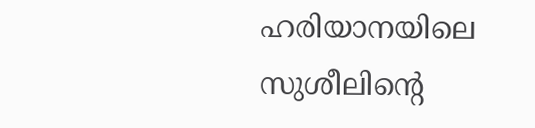ഹരിയാനയിലെ സുശീലിന്റെ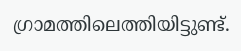ഗ്രാമത്തിലെത്തിയിട്ടുണ്ട്.